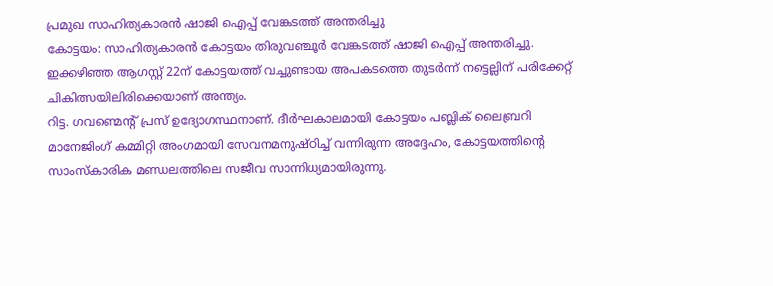പ്രമുഖ സാഹിത്യകാരൻ ഷാജി ഐപ്പ് വേങ്കടത്ത് അന്തരിച്ചു
കോട്ടയം: സാഹിത്യകാരൻ കോട്ടയം തിരുവഞ്ചൂർ വേങ്കടത്ത് ഷാജി ഐപ്പ് അന്തരിച്ചു. ഇക്കഴിഞ്ഞ ആഗസ്റ്റ് 22ന് കോട്ടയത്ത് വച്ചുണ്ടായ അപകടത്തെ തുടർന്ന് നട്ടെല്ലിന് പരിക്കേറ്റ് ചികിത്സയിലിരിക്കെയാണ് അന്ത്യം.
റിട്ട. ഗവണ്മെന്റ് പ്രസ് ഉദ്യോഗസ്ഥനാണ്. ദീർഘകാലമായി കോട്ടയം പബ്ലിക് ലൈബ്രറി മാനേജിംഗ് കമ്മിറ്റി അംഗമായി സേവനമനുഷ്ഠിച്ച് വന്നിരുന്ന അദ്ദേഹം, കോട്ടയത്തിന്റെ സാംസ്കാരിക മണ്ഡലത്തിലെ സജീവ സാന്നിധ്യമായിരുന്നു.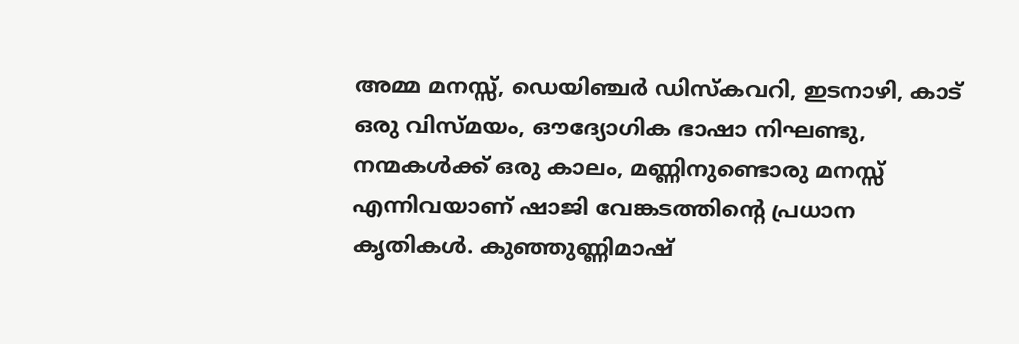അമ്മ മനസ്സ്, ഡെയിഞ്ചർ ഡിസ്കവറി, ഇടനാഴി, കാട് ഒരു വിസ്മയം, ഔദ്യോഗിക ഭാഷാ നിഘണ്ടു, നന്മകൾക്ക് ഒരു കാലം, മണ്ണിനുണ്ടൊരു മനസ്സ് എന്നിവയാണ് ഷാജി വേങ്കടത്തിൻ്റെ പ്രധാന കൃതികൾ. കുഞ്ഞുണ്ണിമാഷ്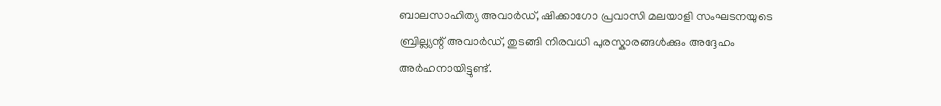ബാലസാഹിത്യ അവാർഡ്, ഷിക്കാഗോ പ്രവാസി മലയാളി സംഘടനയുടെ ബ്രില്ല്യന്റ് അവാർഡ്, തുടങ്ങി നിരവധി പുരസ്കാരങ്ങൾക്കും അദ്ദേഹം അർഹനായിട്ടുണ്ട്.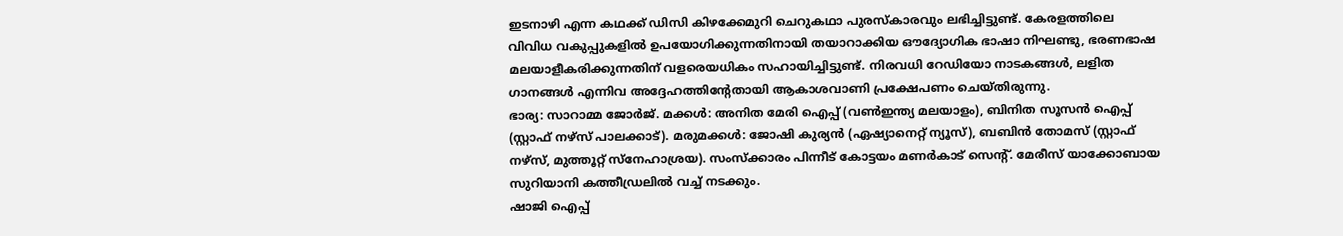ഇടനാഴി എന്ന കഥക്ക് ഡിസി കിഴക്കേമുറി ചെറുകഥാ പുരസ്കാരവും ലഭിച്ചിട്ടുണ്ട്. കേരളത്തിലെ വിവിധ വകുപ്പുകളിൽ ഉപയോഗിക്കുന്നതിനായി തയാറാക്കിയ ഔദ്യോഗിക ഭാഷാ നിഘണ്ടു, ഭരണഭാഷ മലയാളീകരിക്കുന്നതിന് വളരെയധികം സഹായിച്ചിട്ടുണ്ട്. നിരവധി റേഡിയോ നാടകങ്ങൾ, ലളിത ഗാനങ്ങൾ എന്നിവ അദ്ദേഹത്തിന്റേതായി ആകാശവാണി പ്രക്ഷേപണം ചെയ്തിരുന്നു.
ഭാര്യ: സാറാമ്മ ജോർജ്. മക്കൾ: അനിത മേരി ഐപ്പ് (വൺഇന്ത്യ മലയാളം), ബിനിത സൂസൻ ഐപ്പ് (സ്റ്റാഫ് നഴ്സ് പാലക്കാട്). മരുമക്കൾ: ജോഷി കുര്യൻ (ഏഷ്യാനെറ്റ് ന്യൂസ്), ബബിൻ തോമസ് (സ്റ്റാഫ് നഴ്സ്, മുത്തൂറ്റ് സ്നേഹാശ്രയ). സംസ്ക്കാരം പിന്നീട് കോട്ടയം മണർകാട് സെന്റ്. മേരീസ് യാക്കോബായ സുറിയാനി കത്തീഡ്രലിൽ വച്ച് നടക്കും.
ഷാജി ഐപ്പ്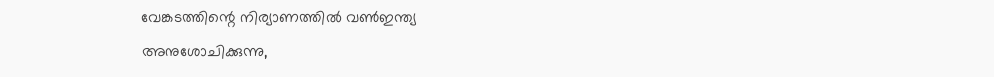വേങ്കടത്തിന്റെ നിര്യാണത്തിൽ വൺഇന്ത്യ അനുശോചിക്കുന്നു,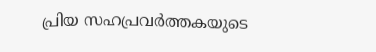പ്രിയ സഹപ്രവർത്തകയുടെ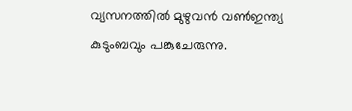വ്യസനത്തിൽ മുഴുവൻ വൺഇന്ത്യ കുടുംബവും പങ്കുചേരുന്നു.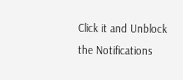Click it and Unblock the Notifications